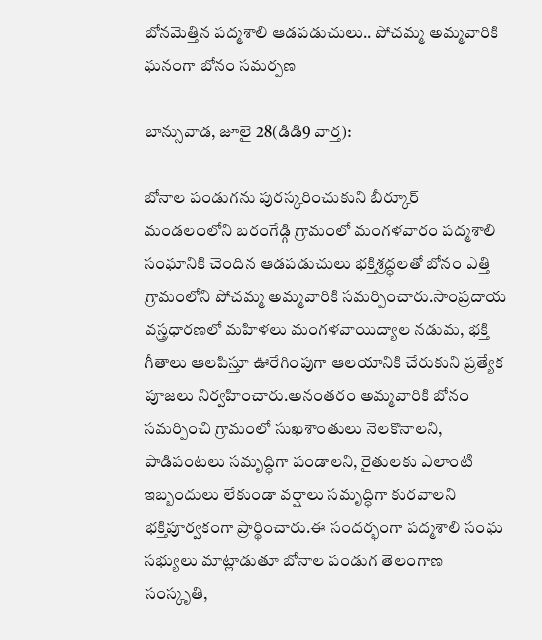బోనమెత్తిన పద్మశాలి ఆడపడుచులు.. పోచమ్మ అమ్మవారికి ఘనంగా బోనం సమర్పణ

బాన్సువాడ, జూలై 28(డిడి9 వార్త):

బోనాల పండుగను పురస్కరించుకుని బీర్కూర్ మండలంలోని బరంగేడ్గి గ్రామంలో మంగళవారం పద్మశాలి సంఘానికి చెందిన ఆడపడుచులు భక్తిశ్రద్ధలతో బోనం ఎత్తి గ్రామంలోని పోచమ్మ అమ్మవారికి సమర్పించారు.సాంప్రదాయ వస్త్రధారణలో మహిళలు మంగళవాయిద్యాల నడుమ, భక్తి గీతాలు ఆలపిస్తూ ఊరేగింపుగా ఆలయానికి చేరుకుని ప్రత్యేక పూజలు నిర్వహించారు.అనంతరం అమ్మవారికి బోనం సమర్పించి గ్రామంలో సుఖశాంతులు నెలకొనాలని, పాడిపంటలు సమృద్ధిగా పండాలని, రైతులకు ఎలాంటి ఇబ్బందులు లేకుండా వర్షాలు సమృద్ధిగా కురవాలని భక్తిపూర్వకంగా ప్రార్థించారు.ఈ సందర్భంగా పద్మశాలి సంఘ సభ్యులు మాట్లాడుతూ బోనాల పండుగ తెలంగాణ సంస్కృతి,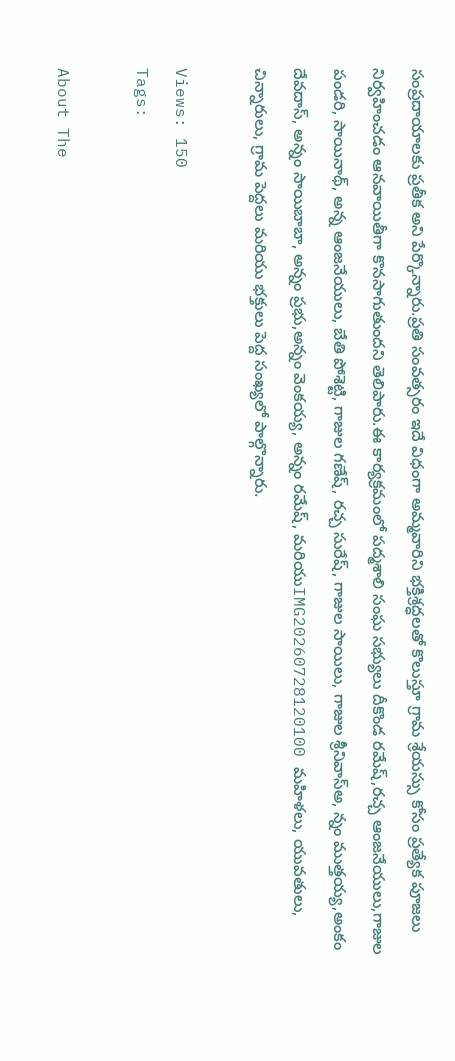సంప్రదాయాలకు ప్రతీక అని పేర్కొన్నారు.ప్రతి సంవత్సరం ఇదే విధంగా అమ్మవారిని భక్తిశ్రద్ధలతో కొలుస్తూ గ్రామ శ్రేయస్సు కోసం ప్రత్యేక పూజలు నిర్వహించడం ఆనవాయితీగా కొనసాగుతుందని తెలిపారు.ఈ కార్యక్రమంలో పద్మశాలి సంఘ సభ్యులు దీకొండ రమేష్,రచ్చ ఆంజనేయులు,గాజుల పండరి, సాయినాథ్, అన్న ఆంజనేయులు, బేతి పోశెట్టి, గాజుల గణేష్, రచ్చ సురేష్, గాజుల సాయిలు, గాజుల శ్రీనివాస్అ, న్నం ముత్తయ్య,అంకం దేవదాస్, అన్నం సాయిబాబా, అన్నం ప్రభు,అన్నం వెంకయ్య, అన్నం రమేష్, మరియుIMG20260728120100 మహిళలు, యువతులు, చిన్నారులు, గ్రామ పెద్దలు మరియు భక్తులు పెద్ద సంఖ్యలో పాల్గొన్నారు.

Views: 150
Tags:

About The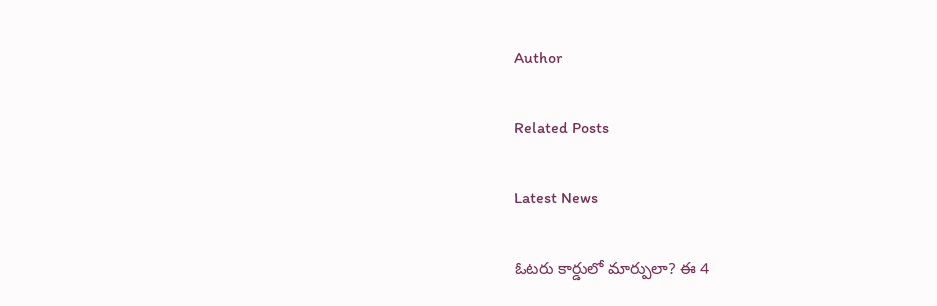Author

Related Posts

Latest News

ఓటరు కార్డులో మార్పులా? ఈ 4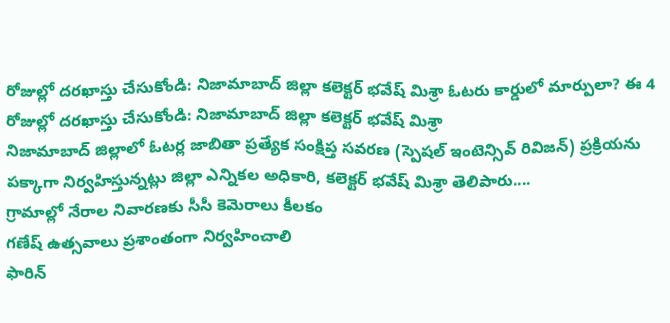రోజుల్లో దరఖాస్తు చేసుకోండి: నిజామాబాద్ జిల్లా కలెక్టర్ భవేష్ మిశ్రా ఓటరు కార్డులో మార్పులా? ఈ 4 రోజుల్లో దరఖాస్తు చేసుకోండి: నిజామాబాద్ జిల్లా కలెక్టర్ భవేష్ మిశ్రా
నిజామాబాద్ జిల్లాలో ఓటర్ల జాబితా ప్రత్యేక సంక్షిప్త సవరణ (స్పెషల్‌ ఇంటెన్సివ్‌ రివిజన్‌) ప్రక్రియను పక్కాగా నిర్వహిస్తున్నట్లు జిల్లా ఎన్నికల అధికారి, కలెక్టర్‌ భవేష్‌ మిశ్రా తెలిపారు....
గ్రామాల్లో నేరాల నివారణకు సీసీ కెమెరాలు కీలకం
గణేష్ ఉత్సవాలు ప్రశాంతంగా నిర్వహించాలి
ఫారిన్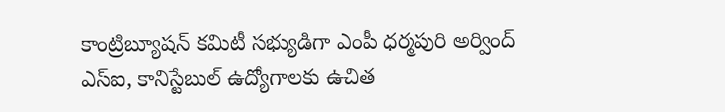కాంట్రిబ్యూషన్ కమిటీ సభ్యుడిగా ఎంపీ ధర్మపురి అర్వింద్
ఎస్‌ఐ, కానిస్టేబుల్‌ ఉద్యోగాలకు ఉచిత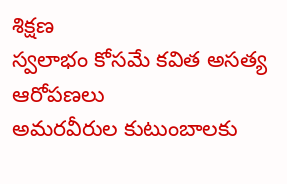శిక్షణ
స్వలాభం కోసమే కవిత అసత్య ఆరోపణలు
అమరవీరుల కుటుంబాలకు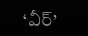‘వీర్‌’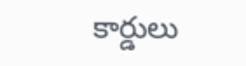కార్డులు